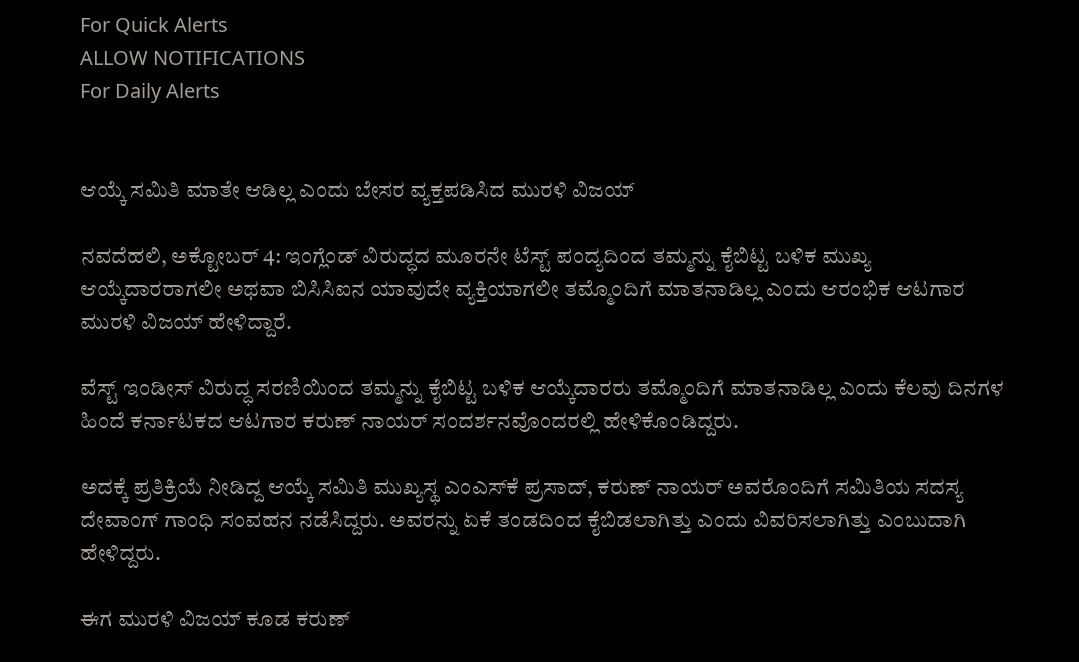For Quick Alerts
ALLOW NOTIFICATIONS
For Daily Alerts


ಆಯ್ಕೆ ಸಮಿತಿ ಮಾತೇ ಆಡಿಲ್ಲ ಎಂದು ಬೇಸರ ವ್ಯಕ್ತಪಡಿಸಿದ ಮುರಳಿ ವಿಜಯ್

ನವದೆಹಲಿ, ಅಕ್ಟೋಬರ್ 4: ಇಂಗ್ಲೆಂಡ್ ವಿರುದ್ಧದ ಮೂರನೇ ಟೆಸ್ಟ್ ಪಂದ್ಯದಿಂದ ತಮ್ಮನ್ನು ಕೈಬಿಟ್ಟ ಬಳಿಕ ಮುಖ್ಯ ಆಯ್ಕೆದಾರರಾಗಲೀ ಅಥವಾ ಬಿಸಿಸಿಐನ ಯಾವುದೇ ವ್ಯಕ್ತಿಯಾಗಲೀ ತಮ್ಮೊಂದಿಗೆ ಮಾತನಾಡಿಲ್ಲ ಎಂದು ಆರಂಭಿಕ ಆಟಗಾರ ಮುರಳಿ ವಿಜಯ್ ಹೇಳಿದ್ದಾರೆ.

ವೆಸ್ಟ್ ಇಂಡೀಸ್ ವಿರುದ್ಧ ಸರಣಿಯಿಂದ ತಮ್ಮನ್ನು ಕೈಬಿಟ್ಟ ಬಳಿಕ ಆಯ್ಕೆದಾರರು ತಮ್ಮೊಂದಿಗೆ ಮಾತನಾಡಿಲ್ಲ ಎಂದು ಕೆಲವು ದಿನಗಳ ಹಿಂದೆ ಕರ್ನಾಟಕದ ಆಟಗಾರ ಕರುಣ್ ನಾಯರ್ ಸಂದರ್ಶನವೊಂದರಲ್ಲಿ ಹೇಳಿಕೊಂಡಿದ್ದರು.

ಅದಕ್ಕೆ ಪ್ರತಿಕ್ರಿಯೆ ನೀಡಿದ್ದ ಆಯ್ಕೆ ಸಮಿತಿ ಮುಖ್ಯಸ್ಥ ಎಂಎಸ್‌ಕೆ ಪ್ರಸಾದ್, ಕರುಣ್ ನಾಯರ್ ಅವರೊಂದಿಗೆ ಸಮಿತಿಯ ಸದಸ್ಯ ದೇವಾಂಗ್ ಗಾಂಧಿ ಸಂವಹನ ನಡೆಸಿದ್ದರು. ಅವರನ್ನು ಏಕೆ ತಂಡದಿಂದ ಕೈಬಿಡಲಾಗಿತ್ತು ಎಂದು ವಿವರಿಸಲಾಗಿತ್ತು ಎಂಬುದಾಗಿ ಹೇಳಿದ್ದರು.

ಈಗ ಮುರಳಿ ವಿಜಯ್ ಕೂಡ ಕರುಣ್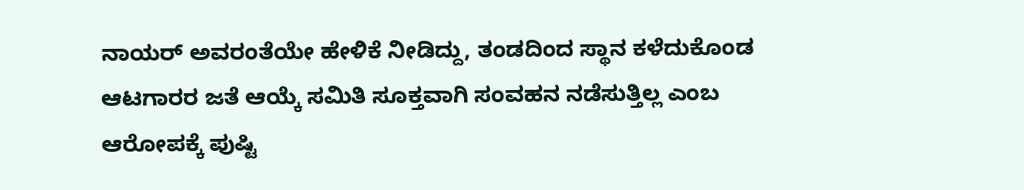ನಾಯರ್ ಅವರಂತೆಯೇ ಹೇಳಿಕೆ ನೀಡಿದ್ದು, ತಂಡದಿಂದ ಸ್ಥಾನ ಕಳೆದುಕೊಂಡ ಆಟಗಾರರ ಜತೆ ಆಯ್ಕೆ ಸಮಿತಿ ಸೂಕ್ತವಾಗಿ ಸಂವಹನ ನಡೆಸುತ್ತಿಲ್ಲ ಎಂಬ ಆರೋಪಕ್ಕೆ ಪುಷ್ಟಿ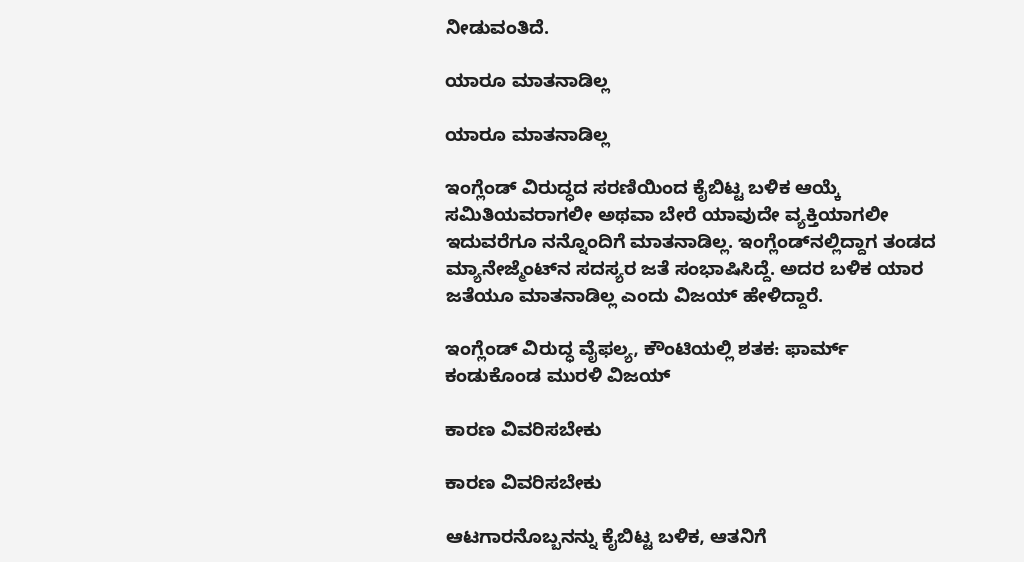ನೀಡುವಂತಿದೆ.

ಯಾರೂ ಮಾತನಾಡಿಲ್ಲ

ಯಾರೂ ಮಾತನಾಡಿಲ್ಲ

ಇಂಗ್ಲೆಂಡ್ ವಿರುದ್ಧದ ಸರಣಿಯಿಂದ ಕೈಬಿಟ್ಟ ಬಳಿಕ ಆಯ್ಕೆ ಸಮಿತಿಯವರಾಗಲೀ ಅಥವಾ ಬೇರೆ ಯಾವುದೇ ವ್ಯಕ್ತಿಯಾಗಲೀ ಇದುವರೆಗೂ ನನ್ನೊಂದಿಗೆ ಮಾತನಾಡಿಲ್ಲ. ಇಂಗ್ಲೆಂಡ್‌ನಲ್ಲಿದ್ದಾಗ ತಂಡದ ಮ್ಯಾನೇಜ್ಮೆಂಟ್‌ನ ಸದಸ್ಯರ ಜತೆ ಸಂಭಾಷಿಸಿದ್ದೆ. ಅದರ ಬಳಿಕ ಯಾರ ಜತೆಯೂ ಮಾತನಾಡಿಲ್ಲ ಎಂದು ವಿಜಯ್ ಹೇಳಿದ್ದಾರೆ.

ಇಂಗ್ಲೆಂಡ್ ವಿರುದ್ಧ ವೈಫಲ್ಯ, ಕೌಂಟಿಯಲ್ಲಿ ಶತಕ: ಫಾರ್ಮ್ ಕಂಡುಕೊಂಡ ಮುರಳಿ ವಿಜಯ್

ಕಾರಣ ವಿವರಿಸಬೇಕು

ಕಾರಣ ವಿವರಿಸಬೇಕು

ಆಟಗಾರನೊಬ್ಬನನ್ನು ಕೈಬಿಟ್ಟ ಬಳಿಕ, ಆತನಿಗೆ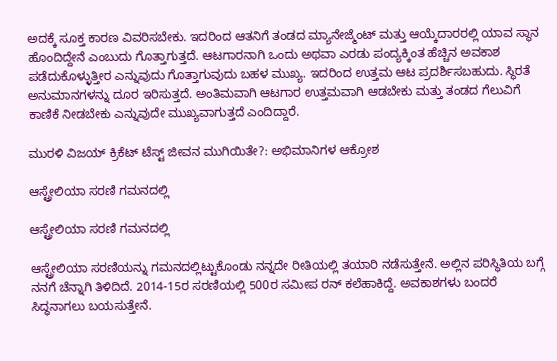ಅದಕ್ಕೆ ಸೂಕ್ತ ಕಾರಣ ವಿವರಿಸಬೇಕು. ಇದರಿಂದ ಆತನಿಗೆ ತಂಡದ ಮ್ಯಾನೇಜ್ಮೆಂಟ್ ಮತ್ತು ಆಯ್ಕೆದಾರರಲ್ಲಿ ಯಾವ ಸ್ಥಾನ ಹೊಂದಿದ್ದೇನೆ ಎಂಬುದು ಗೊತ್ತಾಗುತ್ತದೆ. ಆಟಗಾರನಾಗಿ ಒಂದು ಅಥವಾ ಎರಡು ಪಂದ್ಯಕ್ಕಿಂತ ಹೆಚ್ಚಿನ ಅವಕಾಶ ಪಡೆದುಕೊಳ್ಳುತ್ತೀರ ಎನ್ನುವುದು ಗೊತ್ತಾಗುವುದು ಬಹಳ ಮುಖ್ಯ. ಇದರಿಂದ ಉತ್ತಮ ಆಟ ಪ್ರದರ್ಶಿಸಬಹುದು. ಸ್ಥಿರತೆ ಅನುಮಾನಗಳನ್ನು ದೂರ ಇರಿಸುತ್ತದೆ. ಅಂತಿಮವಾಗಿ ಆಟಗಾರ ಉತ್ತಮವಾಗಿ ಆಡಬೇಕು ಮತ್ತು ತಂಡದ ಗೆಲುವಿಗೆ ಕಾಣಿಕೆ ನೀಡಬೇಕು ಎನ್ನುವುದೇ ಮುಖ್ಯವಾಗುತ್ತದೆ ಎಂದಿದ್ದಾರೆ.

ಮುರಳಿ ವಿಜಯ್ ಕ್ರಿಕೆಟ್ ಟೆಸ್ಟ್ ಜೀವನ ಮುಗಿಯಿತೇ?: ಅಭಿಮಾನಿಗಳ ಆಕ್ರೋಶ

ಆಸ್ಟ್ರೇಲಿಯಾ ಸರಣಿ ಗಮನದಲ್ಲಿ

ಆಸ್ಟ್ರೇಲಿಯಾ ಸರಣಿ ಗಮನದಲ್ಲಿ

ಆಸ್ಟ್ರೇಲಿಯಾ ಸರಣಿಯನ್ನು ಗಮನದಲ್ಲಿಟ್ಟುಕೊಂಡು ನನ್ನದೇ ರೀತಿಯಲ್ಲಿ ತಯಾರಿ ನಡೆಸುತ್ತೇನೆ. ಅಲ್ಲಿನ ಪರಿಸ್ಥಿತಿಯ ಬಗ್ಗೆ ನನಗೆ ಚೆನ್ನಾಗಿ ತಿಳಿದಿದೆ. 2014-15ರ ಸರಣಿಯಲ್ಲಿ 500ರ ಸಮೀಪ ರನ್ ಕಲೆಹಾಕಿದ್ದೆ. ಅವಕಾಶಗಳು ಬಂದರೆ ಸಿದ್ಧನಾಗಲು ಬಯಸುತ್ತೇನೆ.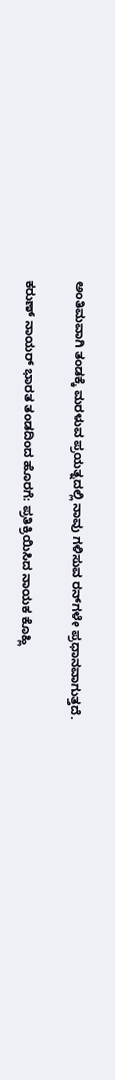ಅಂತಿಮವಾಗಿ ತಂಡಕ್ಕೆ ಮರಳುವ ಪ್ರಯತ್ನದಲ್ಲಿ ನಾವು ಗಳಿಸುವ ರನ್‌ಗಳೇ ಪ್ರಧಾನವಾಗುತ್ತದೆ.

ಕರುಣ್ ನಾಯರ್ ಭಾರತ ತಂಡದಿಂದ ಹೊರಗೆ: ಪ್ರತಿಕ್ರಿಯಿಸಿದ ನಾಯಕ ಕೊಹ್ಲಿ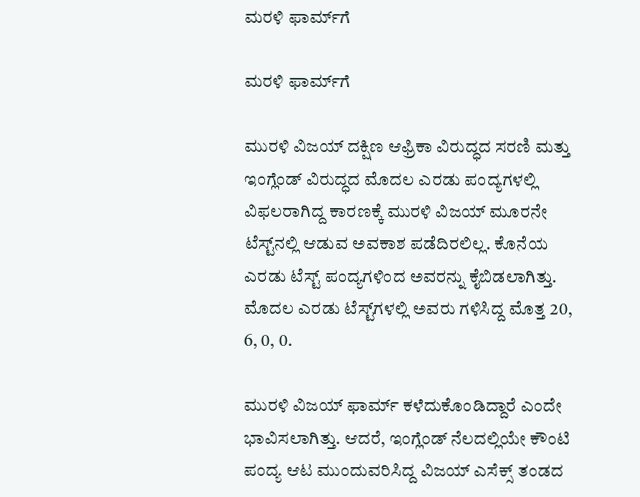ಮರಳಿ ಫಾರ್ಮ್‌ಗೆ

ಮರಳಿ ಫಾರ್ಮ್‌ಗೆ

ಮುರಳಿ ವಿಜಯ್ ದಕ್ಷಿಣ ಆಫ್ರಿಕಾ ವಿರುದ್ಧದ ಸರಣಿ ಮತ್ತು ಇಂಗ್ಲೆಂಡ್ ವಿರುದ್ಧದ ಮೊದಲ ಎರಡು ಪಂದ್ಯಗಳಲ್ಲಿ ವಿಫಲರಾಗಿದ್ದ ಕಾರಣಕ್ಕೆ ಮುರಳಿ ವಿಜಯ್ ಮೂರನೇ ಟೆಸ್ಟ್‌ನಲ್ಲಿ ಆಡುವ ಅವಕಾಶ ಪಡೆದಿರಲಿಲ್ಲ. ಕೊನೆಯ ಎರಡು ಟೆಸ್ಟ್ ಪಂದ್ಯಗಳಿಂದ ಅವರನ್ನು ಕೈಬಿಡಲಾಗಿತ್ತು. ಮೊದಲ ಎರಡು ಟೆಸ್ಟ್‌ಗಳಲ್ಲಿ ಅವರು ಗಳಿಸಿದ್ದ ಮೊತ್ತ 20, 6, 0, 0.

ಮುರಳಿ ವಿಜಯ್ ಫಾರ್ಮ್ ಕಳೆದುಕೊಂಡಿದ್ದಾರೆ ಎಂದೇ ಭಾವಿಸಲಾಗಿತ್ತು. ಆದರೆ, ಇಂಗ್ಲೆಂಡ್ ನೆಲದಲ್ಲಿಯೇ ಕೌಂಟಿ ಪಂದ್ಯ ಆಟ ಮುಂದುವರಿಸಿದ್ದ ವಿಜಯ್ ಎಸೆಕ್ಸ್ ತಂಡದ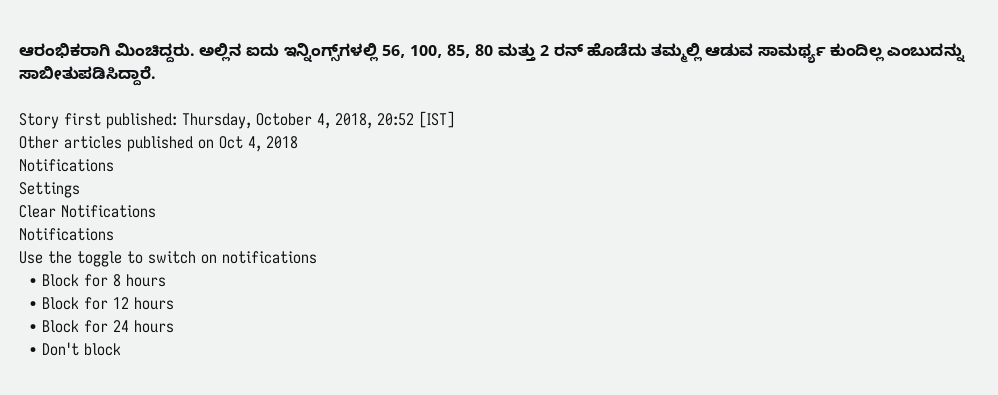ಆರಂಭಿಕರಾಗಿ ಮಿಂಚಿದ್ದರು. ಅಲ್ಲಿನ ಐದು ಇನ್ನಿಂಗ್ಸ್‌ಗಳಲ್ಲಿ 56, 100, 85, 80 ಮತ್ತು 2 ರನ್ ಹೊಡೆದು ತಮ್ಮಲ್ಲಿ ಆಡುವ ಸಾಮರ್ಥ್ಯ ಕುಂದಿಲ್ಲ ಎಂಬುದನ್ನು ಸಾಬೀತುಪಡಿಸಿದ್ದಾರೆ.

Story first published: Thursday, October 4, 2018, 20:52 [IST]
Other articles published on Oct 4, 2018
Notifications
Settings
Clear Notifications
Notifications
Use the toggle to switch on notifications
  • Block for 8 hours
  • Block for 12 hours
  • Block for 24 hours
  • Don't block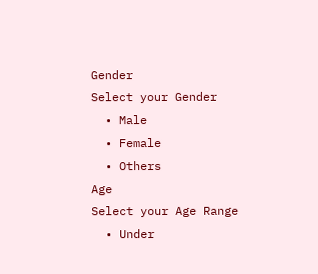Gender
Select your Gender
  • Male
  • Female
  • Others
Age
Select your Age Range
  • Under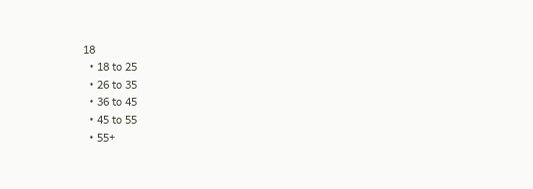18
  • 18 to 25
  • 26 to 35
  • 36 to 45
  • 45 to 55
  • 55+